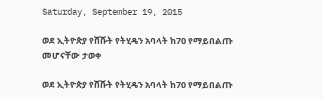Saturday, September 19, 2015

ወደ ኢትዮጵያ የሸሹት የትሂዴን አባላት ከ70 የማይበልጡ መሆናቸው ታወቀ

ወደ ኢትዮጵያ የሸሹት የትሂዴን አባላት ከ70 የማይበልጡ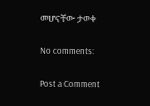መሆናቸው ታወቀ

No comments:

Post a Comment